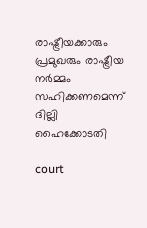രാഷ്ട്രീയക്കാരും പ്രമുഖരും രാഷ്ട്രീയ നര്‍മ്മം സഹിക്കണമെന്ന് ദില്ലി ഹൈക്കോടതി

court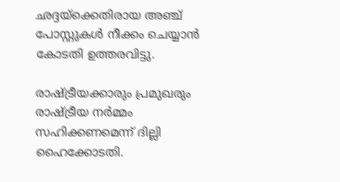ഛദ്ദയ്‌ക്കെതിരായ അഞ്ച് പോസ്റ്റുകള്‍ നീക്കം ചെയ്യാന്‍ കോടതി ഉത്തരവിട്ടു.

രാഷ്ട്രീയക്കാരും പ്രമുഖരും രാഷ്ട്രീയ നര്‍മ്മം സഹിക്കണമെന്ന് ദില്ലി ഹൈക്കോടതി.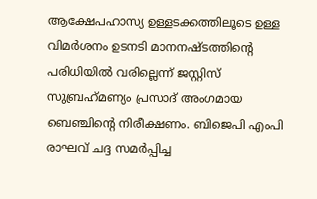ആക്ഷേപഹാസ്യ ഉള്ളടക്കത്തിലൂടെ ഉള്ള വിമര്‍ശനം ഉടനടി മാനനഷ്ടത്തിന്റെ പരിധിയില്‍ വരില്ലെന്ന് ജസ്റ്റിസ് സുബ്രഹ്‌മണ്യം പ്രസാദ് അംഗമായ ബെഞ്ചിന്റെ നിരീക്ഷണം. ബിജെപി എംപി രാഘവ് ചദ്ദ സമര്‍പ്പിച്ച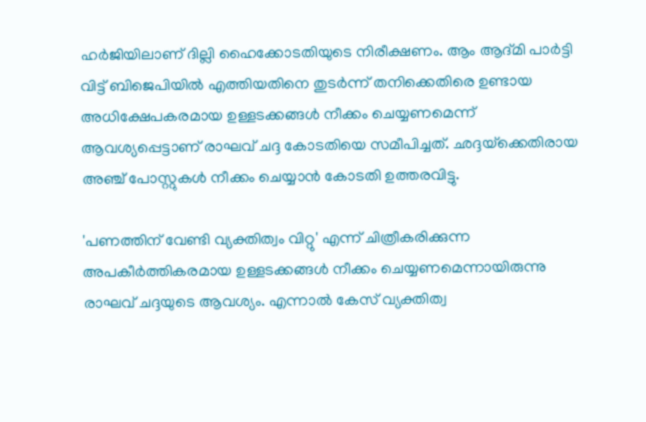ഹര്‍ജിയിലാണ് ദില്ലി ഹൈക്കോടതിയുടെ നിരീക്ഷണം. ആം ആദ്മി പാര്‍ട്ടി വിട്ട് ബിജെപിയില്‍ എത്തിയതിനെ തുടര്‍ന്ന് തനിക്കെതിരെ ഉണ്ടായ അധിക്ഷേപകരമായ ഉള്ളടക്കങ്ങള്‍ നീക്കം ചെയ്യണമെന്ന് ആവശ്യപ്പെട്ടാണ് രാഘവ് ചദ്ദ കോടതിയെ സമീപിച്ചത്. ഛദ്ദയ്‌ക്കെതിരായ അഞ്ച് പോസ്റ്റുകള്‍ നീക്കം ചെയ്യാന്‍ കോടതി ഉത്തരവിട്ടു.

'പണത്തിന് വേണ്ടി വ്യക്തിത്വം വിറ്റു' എന്ന് ചിത്രീകരിക്കുന്ന അപകീര്‍ത്തികരമായ ഉള്ളടക്കങ്ങള്‍ നീക്കം ചെയ്യണമെന്നായിരുന്നു രാഘവ് ചദ്ദയുടെ ആവശ്യം. എന്നാല്‍ കേസ് വ്യക്തിത്വ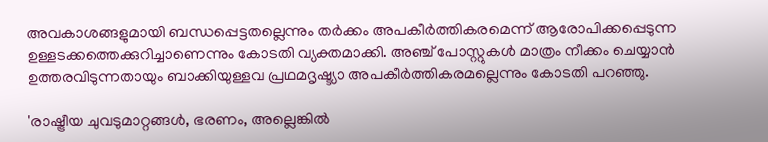അവകാശങ്ങളുമായി ബന്ധപ്പെട്ടതല്ലെന്നും തര്‍ക്കം അപകീര്‍ത്തികരമെന്ന് ആരോപിക്കപ്പെടുന്ന ഉള്ളടക്കത്തെക്കുറിച്ചാണെന്നും കോടതി വ്യക്തമാക്കി. അഞ്ച് പോസ്റ്റുകള്‍ മാത്രം നീക്കം ചെയ്യാന്‍ ഉത്തരവിടുന്നതായും ബാക്കിയുള്ളവ പ്രഥമദൃഷ്ട്യാ അപകീര്‍ത്തികരമല്ലെന്നും കോടതി പറഞ്ഞു.

'രാഷ്ട്രീയ ചുവടുമാറ്റങ്ങള്‍, ഭരണം, അല്ലെങ്കില്‍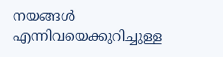നയങ്ങള്‍ എന്നിവയെക്കുറിച്ചുള്ള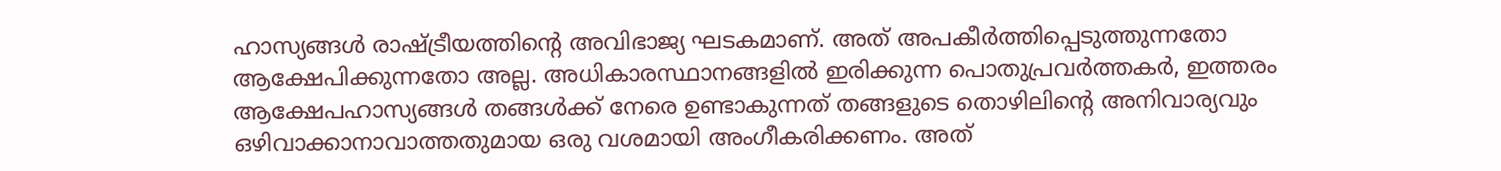ഹാസ്യങ്ങള്‍ രാഷ്ട്രീയത്തിന്റെ അവിഭാജ്യ ഘടകമാണ്. അത് അപകീര്‍ത്തിപ്പെടുത്തുന്നതോ ആക്ഷേപിക്കുന്നതോ അല്ല. അധികാരസ്ഥാനങ്ങളില്‍ ഇരിക്കുന്ന പൊതുപ്രവര്‍ത്തകര്‍, ഇത്തരം ആക്ഷേപഹാസ്യങ്ങള്‍ തങ്ങള്‍ക്ക് നേരെ ഉണ്ടാകുന്നത് തങ്ങളുടെ തൊഴിലിന്റെ അനിവാര്യവും ഒഴിവാക്കാനാവാത്തതുമായ ഒരു വശമായി അംഗീകരിക്കണം. അത്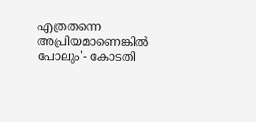എത്രതന്നെ അപ്രിയമാണെങ്കില്‍ പോലും'- കോടതി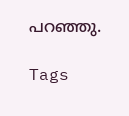പറഞ്ഞു.

Tags